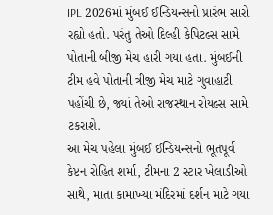IPL 2026માં મુંબઈ ઈન્ડિયન્સનો પ્રારંભ સારો રહ્યો હતો. પરંતુ તેઓ દિલ્હી કેપિટલ્સ સામે પોતાની બીજી મેચ હારી ગયા હતા. મુંબઈની ટીમ હવે પોતાની ત્રીજી મેચ માટે ગુવાહાટી પહોંચી છે, જ્યાં તેઓ રાજસ્થાન રોયલ્સ સામે ટકરાશે.
આ મેચ પહેલા મુંબઈ ઈન્ડિયન્સનો ભૂતપૂર્વ કેપ્ટન રોહિત શર્મા, ટીમના 2 સ્ટાર ખેલાડીઓ સાથે, માતા કામાખ્યા મંદિરમાં દર્શન માટે ગયા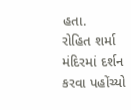હતા.
રોહિત શર્મા મંદિરમાં દર્શન કરવા પહોંચ્યો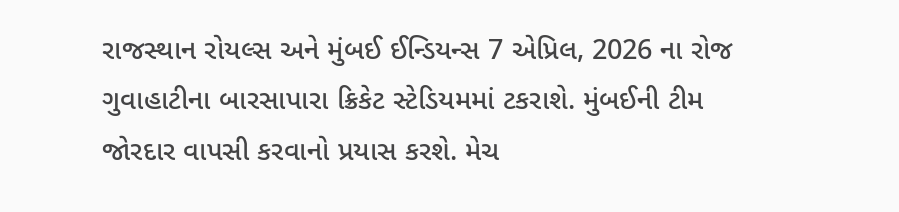રાજસ્થાન રોયલ્સ અને મુંબઈ ઈન્ડિયન્સ 7 એપ્રિલ, 2026 ના રોજ ગુવાહાટીના બારસાપારા ક્રિકેટ સ્ટેડિયમમાં ટકરાશે. મુંબઈની ટીમ જોરદાર વાપસી કરવાનો પ્રયાસ કરશે. મેચ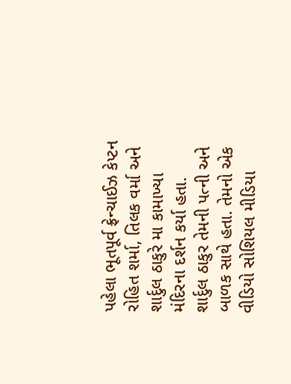પહેલા ભૂતપૂર્વ ફ્રેન્ચાઈઝ કેપ્ટન રોહિત શર્મા, તિલક વર્મા અને શાર્દુલ ઠાકુરે મા કામાખ્યા મંદિરના દર્શન કર્યા હતા.
શાર્દુલ ઠાકુર તેમની પત્ની અને બાળક સાથે હતા. તેમનો એક વીડિયો સોશિયલ મીડિયા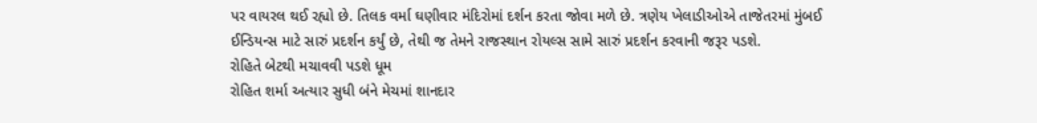પર વાયરલ થઈ રહ્યો છે. તિલક વર્મા ઘણીવાર મંદિરોમાં દર્શન કરતા જોવા મળે છે. ત્રણેય ખેલાડીઓએ તાજેતરમાં મુંબઈ ઈન્ડિયન્સ માટે સારું પ્રદર્શન કર્યું છે, તેથી જ તેમને રાજસ્થાન રોયલ્સ સામે સારું પ્રદર્શન કરવાની જરૂર પડશે.
રોહિતે બેટથી મચાવવી પડશે ધૂમ
રોહિત શર્મા અત્યાર સુધી બંને મેચમાં શાનદાર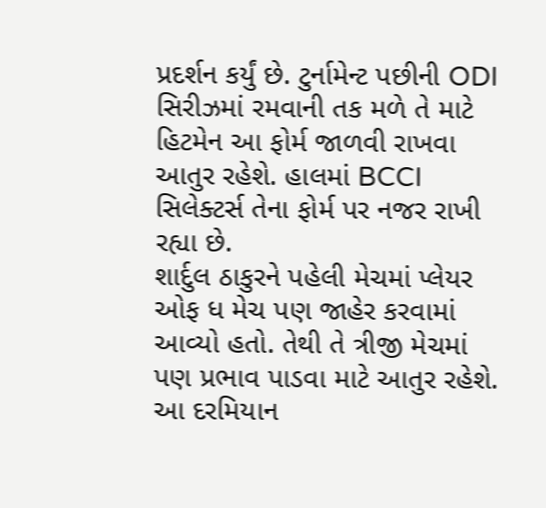પ્રદર્શન કર્યું છે. ટુર્નામેન્ટ પછીની ODI સિરીઝમાં રમવાની તક મળે તે માટે હિટમેન આ ફોર્મ જાળવી રાખવા આતુર રહેશે. હાલમાં BCCI સિલેક્ટર્સ તેના ફોર્મ પર નજર રાખી રહ્યા છે.
શાર્દુલ ઠાકુરને પહેલી મેચમાં પ્લેયર ઓફ ધ મેચ પણ જાહેર કરવામાં આવ્યો હતો. તેથી તે ત્રીજી મેચમાં પણ પ્રભાવ પાડવા માટે આતુર રહેશે. આ દરમિયાન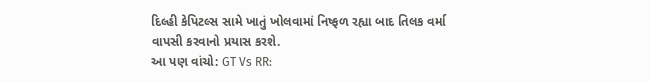દિલ્હી કેપિટલ્સ સામે ખાતું ખોલવામાં નિષ્ફળ રહ્યા બાદ તિલક વર્મા વાપસી કરવાનો પ્રયાસ કરશે.
આ પણ વાંચો: GT Vs RR: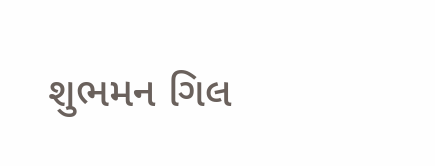શુભમન ગિલ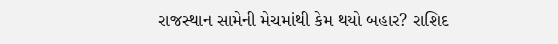રાજસ્થાન સામેની મેચમાંથી કેમ થયો બહાર? રાશિદ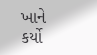ખાને કર્યો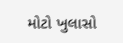મોટો ખુલાસો